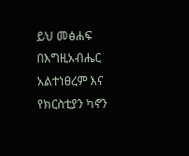ይህ መፅሐፍ በእግዚአብሔር አልተነፀረም እና የክርስቲያን ካኖን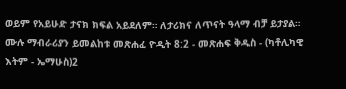ወይም የአይሁድ ታናክ ክፍል አይደለም። ለታሪክና ለጥናት ዓላማ ብቻ ይታያል። ሙሉ ማብራሪያን ይመልከቱ መጽሐፈ ዮዲት 8:2 - መጽሐፍ ቅዱስ - (ካቶሊካዊ እትም - ኤማሁስ)2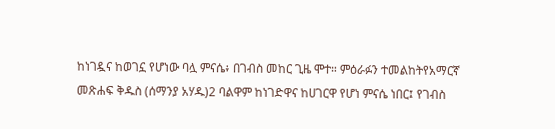ከነገዷና ከወገኗ የሆነው ባሏ ምናሴ፥ በገብስ መከር ጊዜ ሞተ። ምዕራፉን ተመልከትየአማርኛ መጽሐፍ ቅዱስ (ሰማንያ አሃዱ)2 ባልዋም ከነገድዋና ከሀገርዋ የሆነ ምናሴ ነበር፤ የገብስ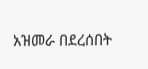አዝመራ በደረሰበት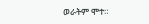ወራትም ሞተ።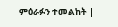ምዕራፉን ተመልከት |